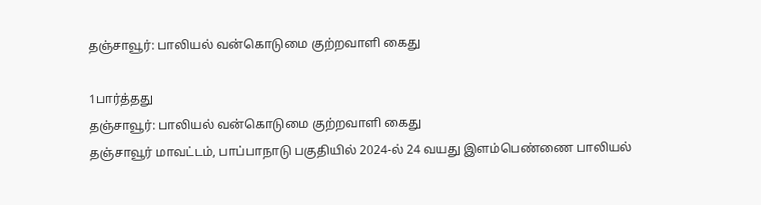தஞ்சாவூர்: பாலியல் வன்கொடுமை குற்றவாளி கைது

1பார்த்தது
தஞ்சாவூர்: பாலியல் வன்கொடுமை குற்றவாளி கைது
தஞ்சாவூர் மாவட்டம், பாப்பாநாடு பகுதியில் 2024-ல் 24 வயது இளம்பெண்ணை பாலியல்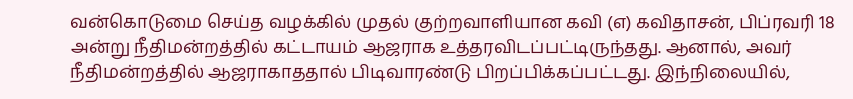வன்கொடுமை செய்த வழக்கில் முதல் குற்றவாளியான கவி (எ) கவிதாசன், பிப்ரவரி 18 அன்று நீதிமன்றத்தில் கட்டாயம் ஆஜராக உத்தரவிடப்பட்டிருந்தது. ஆனால், அவர் நீதிமன்றத்தில் ஆஜராகாததால் பிடிவாரண்டு பிறப்பிக்கப்பட்டது. இந்நிலையில்,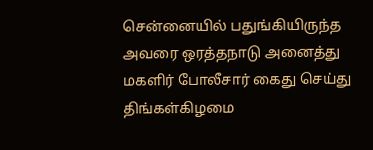சென்னையில் பதுங்கியிருந்த அவரை ஒரத்தநாடு அனைத்து மகளிர் போலீசார் கைது செய்து திங்கள்கிழமை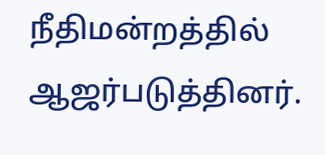நீதிமன்றத்தில் ஆஜர்படுத்தினர்.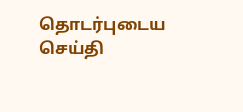தொடர்புடைய செய்தி